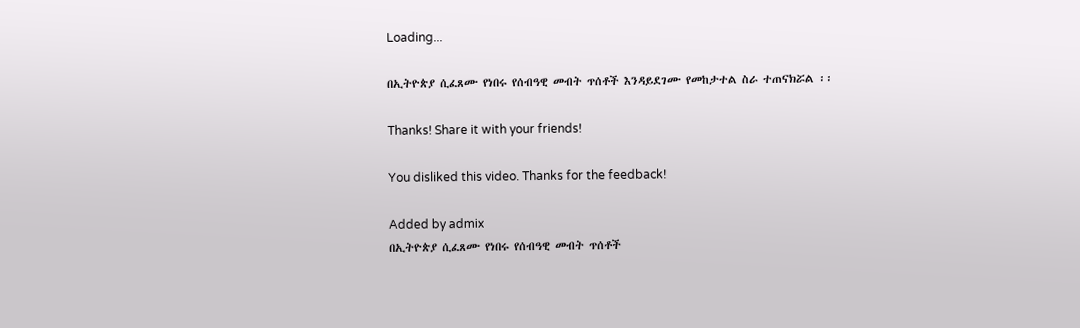Loading...

በኢትዮጵያ ሲፈጸሙ የነበሩ የሰብዓዊ መብት ጥሰቶች እንዳይደገሙ የመከታተል ስራ ተጠናክሯል ፡፡

Thanks! Share it with your friends!

You disliked this video. Thanks for the feedback!

Added by admix
በኢትዮጵያ ሲፈጸሙ የነበሩ የሰብዓዊ መብት ጥሰቶች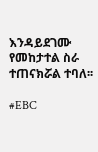እንዳይደገሙ የመከታተል ስራ ተጠናክሯል ተባለ፡፡

#EBC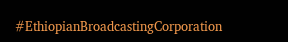#EthiopianBroadcastingCorporation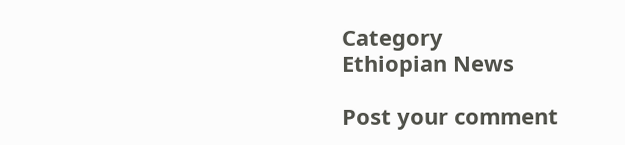Category
Ethiopian News

Post your comment